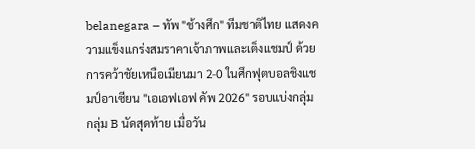belanegara – ทัพ "ช้างศึก" ทีมชาติไทย แสดงความแข็งแกร่งสมราคาเจ้าภาพและเต็งแชมป์ ด้วยการคว้าชัยเหนือเมียนมา 2-0 ในศึกฟุตบอลชิงแชมป์อาเซียน "เอเอฟเอฟ คัพ 2026" รอบแบ่งกลุ่ม กลุ่ม B นัดสุดท้าย เมื่อวัน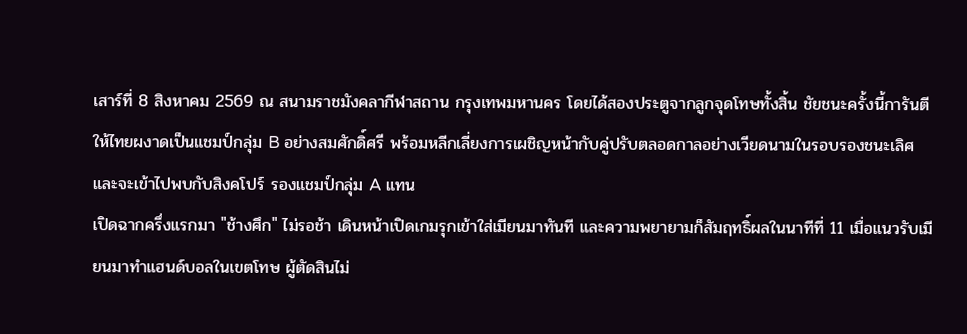เสาร์ที่ 8 สิงหาคม 2569 ณ สนามราชมังคลากีฬาสถาน กรุงเทพมหานคร โดยได้สองประตูจากลูกจุดโทษทั้งสิ้น ชัยชนะครั้งนี้การันตีให้ไทยผงาดเป็นแชมป์กลุ่ม B อย่างสมศักดิ์ศรี พร้อมหลีกเลี่ยงการเผชิญหน้ากับคู่ปรับตลอดกาลอย่างเวียดนามในรอบรองชนะเลิศ และจะเข้าไปพบกับสิงคโปร์ รองแชมป์กลุ่ม A แทน
เปิดฉากครึ่งแรกมา "ช้างศึก" ไม่รอช้า เดินหน้าเปิดเกมรุกเข้าใส่เมียนมาทันที และความพยายามก็สัมฤทธิ์ผลในนาทีที่ 11 เมื่อแนวรับเมียนมาทำแฮนด์บอลในเขตโทษ ผู้ตัดสินไม่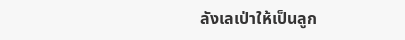ลังเลเป่าให้เป็นลูก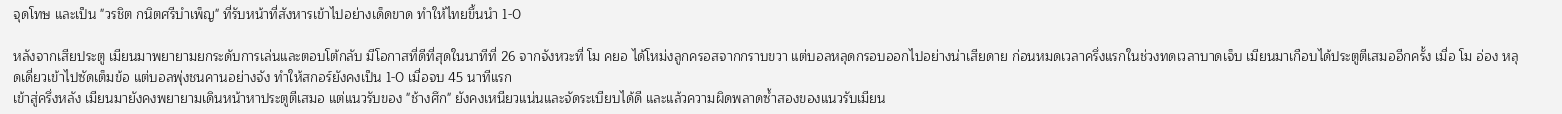จุดโทษ และเป็น "วรชิต กนิตศรีบำเพ็ญ" ที่รับหน้าที่สังหารเข้าไปอย่างเด็ดขาด ทำให้ไทยขึ้นนำ 1-0

หลังจากเสียประตู เมียนมาพยายามยกระดับการเล่นและตอบโต้กลับ มีโอกาสที่ดีที่สุดในนาทีที่ 26 จากจังหวะที่ โม คยอ ได้โหม่งลูกครอสจากกราบขวา แต่บอลหลุดกรอบออกไปอย่างน่าเสียดาย ก่อนหมดเวลาครึ่งแรกในช่วงทดเวลาบาดเจ็บ เมียนมาเกือบได้ประตูตีเสมออีกครั้ง เมื่อ โม อ่อง หลุดเดี่ยวเข้าไปซัดเต็มข้อ แต่บอลพุ่งชนคานอย่างจัง ทำให้สกอร์ยังคงเป็น 1-0 เมื่อจบ 45 นาทีแรก
เข้าสู่ครึ่งหลัง เมียนมายังคงพยายามเดินหน้าหาประตูตีเสมอ แต่แนวรับของ "ช้างศึก" ยังคงเหนียวแน่นและจัดระเบียบได้ดี และแล้วความผิดพลาดซ้ำสองของแนวรับเมียน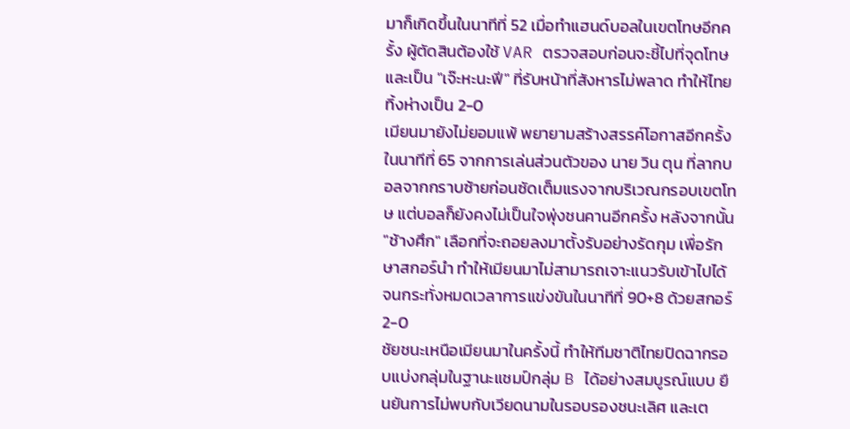มาก็เกิดขึ้นในนาทีที่ 52 เมื่อทำแฮนด์บอลในเขตโทษอีกครั้ง ผู้ตัดสินต้องใช้ VAR ตรวจสอบก่อนจะชี้ไปที่จุดโทษ และเป็น "เจ๊ะหะนะฟี" ที่รับหน้าที่สังหารไม่พลาด ทำให้ไทยทิ้งห่างเป็น 2-0
เมียนมายังไม่ยอมแพ้ พยายามสร้างสรรค์โอกาสอีกครั้งในนาทีที่ 65 จากการเล่นส่วนตัวของ นาย วิน ตุน ที่ลากบอลจากกราบซ้ายก่อนซัดเต็มแรงจากบริเวณกรอบเขตโทษ แต่บอลก็ยังคงไม่เป็นใจพุ่งชนคานอีกครั้ง หลังจากนั้น "ช้างศึก" เลือกที่จะถอยลงมาตั้งรับอย่างรัดกุม เพื่อรักษาสกอร์นำ ทำให้เมียนมาไม่สามารถเจาะแนวรับเข้าไปได้ จนกระทั่งหมดเวลาการแข่งขันในนาทีที่ 90+8 ด้วยสกอร์ 2-0
ชัยชนะเหนือเมียนมาในครั้งนี้ ทำให้ทีมชาติไทยปิดฉากรอบแบ่งกลุ่มในฐานะแชมป์กลุ่ม B ได้อย่างสมบูรณ์แบบ ยืนยันการไม่พบกับเวียดนามในรอบรองชนะเลิศ และเต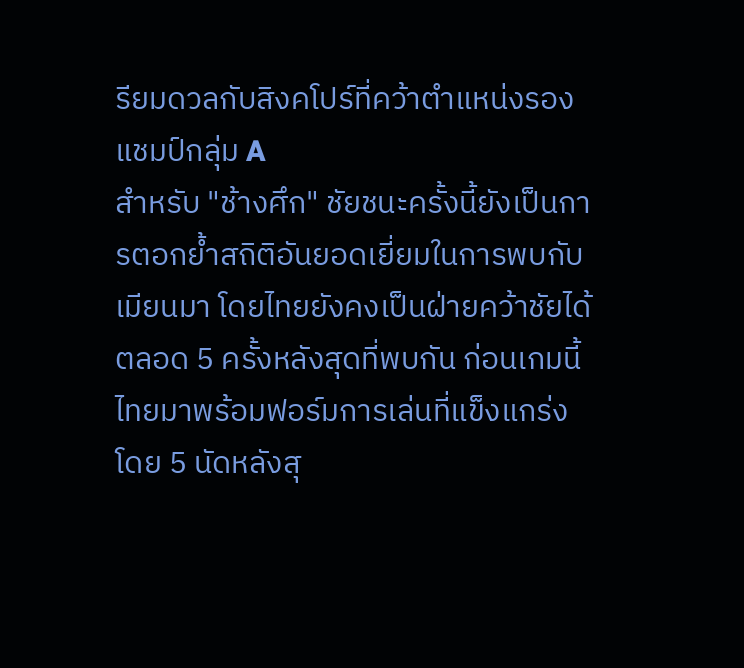รียมดวลกับสิงคโปร์ที่คว้าตำแหน่งรองแชมป์กลุ่ม A
สำหรับ "ช้างศึก" ชัยชนะครั้งนี้ยังเป็นการตอกย้ำสถิติอันยอดเยี่ยมในการพบกับเมียนมา โดยไทยยังคงเป็นฝ่ายคว้าชัยได้ตลอด 5 ครั้งหลังสุดที่พบกัน ก่อนเกมนี้ ไทยมาพร้อมฟอร์มการเล่นที่แข็งแกร่ง โดย 5 นัดหลังสุ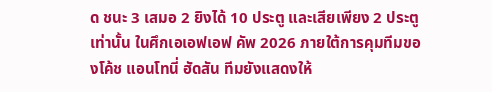ด ชนะ 3 เสมอ 2 ยิงได้ 10 ประตู และเสียเพียง 2 ประตูเท่านั้น ในศึกเอเอฟเอฟ คัพ 2026 ภายใต้การคุมทีมของโค้ช แอนโทนี่ ฮัดสัน ทีมยังแสดงให้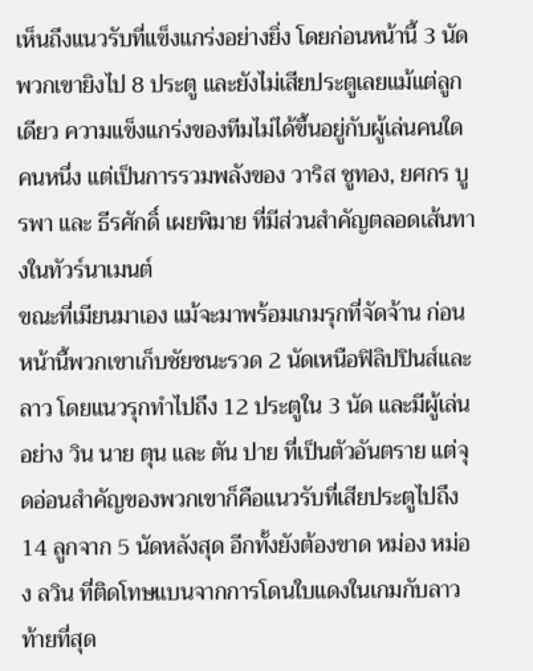เห็นถึงแนวรับที่แข็งแกร่งอย่างยิ่ง โดยก่อนหน้านี้ 3 นัด พวกเขายิงไป 8 ประตู และยังไม่เสียประตูเลยแม้แต่ลูกเดียว ความแข็งแกร่งของทีมไม่ได้ขึ้นอยู่กับผู้เล่นคนใดคนหนึ่ง แต่เป็นการรวมพลังของ วาริส ชูทอง, ยศกร บูรพา และ ธีรศักดิ์ เผยพิมาย ที่มีส่วนสำคัญตลอดเส้นทางในทัวร์นาเมนต์
ขณะที่เมียนมาเอง แม้จะมาพร้อมเกมรุกที่จัดจ้าน ก่อนหน้านี้พวกเขาเก็บชัยชนะรวด 2 นัดเหนือฟิลิปปินส์และลาว โดยแนวรุกทำไปถึง 12 ประตูใน 3 นัด และมีผู้เล่นอย่าง วิน นาย ตุน และ ตัน ปาย ที่เป็นตัวอันตราย แต่จุดอ่อนสำคัญของพวกเขาก็คือแนวรับที่เสียประตูไปถึง 14 ลูกจาก 5 นัดหลังสุด อีกทั้งยังต้องขาด หม่อง หม่อง ลวิน ที่ติดโทษแบนจากการโดนใบแดงในเกมกับลาว
ท้ายที่สุด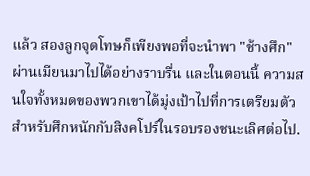แล้ว สองลูกจุดโทษก็เพียงพอที่จะนำพา "ช้างศึก" ผ่านเมียนมาไปได้อย่างราบรื่น และในตอนนี้ ความสนใจทั้งหมดของพวกเขาได้มุ่งเป้าไปที่การเตรียมตัวสำหรับศึกหนักกับสิงคโปร์ในรอบรองชนะเลิศต่อไป.